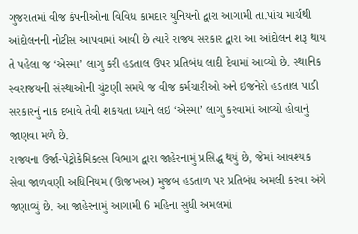ગુજરાતમાં વીજ કંપનીઓના વિવિધ કામદાર યુનિયનો દ્વારા આગામી તા.પાંચ માર્ચથી આંદોલનની નોટીસ આપવામાં આવી છે ત્યારે રાજય સરકાર દ્વારા આ આંદોલન શરૂ થાય તે પહેલા જ ‘એસ્મા’ લાગુ કરી હડતાલ ઉપર પ્રતિબંધ લાદી દેવામાં આવ્યો છે. સ્થાનિક સ્વરાજયની સંસ્થાઓની ચુંટણી સમયે જ વીજ કર્મચારીઓ અને ઇજનેરો હડતાલ પાડી સરકારનું નાક દબાવે તેવી શકયતા ધ્યાને લઇ ‘એસ્મા’ લાગુ કરવામાં આવ્યો હોવાનું જાણવા મળે છે.
રાજ્યના ઉર્જા-પેટ્રોકેમિકલ્સ વિભાગ દ્વારા જાહેરનામું પ્રસિદ્ધ થયું છે, જેમાં આવશ્યક સેવા જાળવણી અધિનિયમ (ઊજખઅ) મુજબ હડતાળ પર પ્રતિબંધ અમલી કરવા અંગે જણાવ્યું છે. આ જાહેરનામું આગામી 6 મહિના સુધી અમલમાં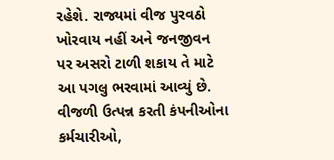રહેશે. રાજ્યમાં વીજ પુરવઠો ખોરવાય નહીં અને જનજીવન પર અસરો ટાળી શકાય તે માટે આ પગલુ ભરવામાં આવ્યું છે.
વીજળી ઉત્પન્ન કરતી કંપનીઓના કર્મચારીઓ,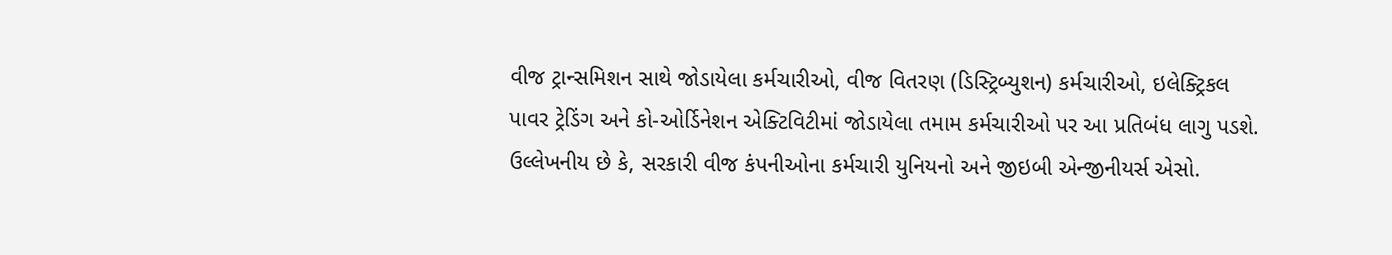વીજ ટ્રાન્સમિશન સાથે જોડાયેલા કર્મચારીઓ, વીજ વિતરણ (ડિસ્ટ્રિબ્યુશન) કર્મચારીઓ, ઇલેક્ટ્રિકલ પાવર ટ્રેડિંગ અને કો-ઓર્ડિનેશન એક્ટિવિટીમાં જોડાયેલા તમામ કર્મચારીઓ પર આ પ્રતિબંધ લાગુ પડશે.
ઉલ્લેખનીય છે કે, સરકારી વીજ કંપનીઓના કર્મચારી યુનિયનો અને જીઇબી એન્જીનીયર્સ એસો.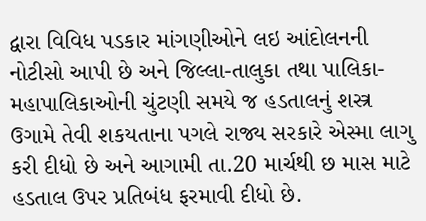દ્વારા વિવિધ પડકાર માંગણીઓને લઇ આંદોલનની નોટીસો આપી છે અને જિલ્લા-તાલુકા તથા પાલિકા-મહાપાલિકાઓની ચુંટણી સમયે જ હડતાલનું શસ્ત્ર ઉગામે તેવી શકયતાના પગલે રાજ્ય સરકારે એસ્મા લાગુ કરી દીધો છે અને આગામી તા.20 માર્ચથી છ માસ માટે હડતાલ ઉપર પ્રતિબંધ ફરમાવી દીધો છે.